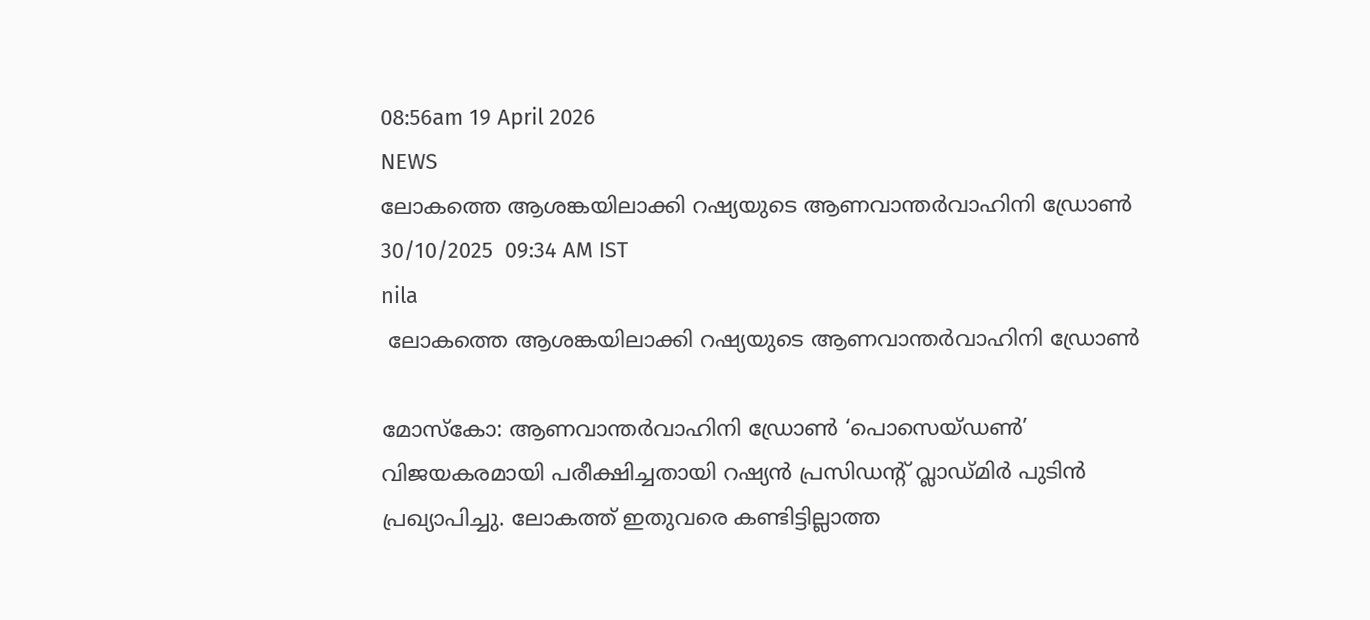08:56am 19 April 2026
NEWS
ലോകത്തെ ആശങ്കയിലാക്കി റഷ്യയുടെ ആണവാന്തർവാഹിനി ഡ്രോൺ
30/10/2025  09:34 AM IST
nila
 ലോകത്തെ ആശങ്കയിലാക്കി റഷ്യയുടെ ആണവാന്തർവാഹിനി ഡ്രോൺ

മോസ്‌കോ: ആണവാന്തർവാഹിനി ഡ്രോൺ ‘പൊസെയ്ഡൺ’ വിജയകരമായി പരീക്ഷിച്ചതായി റഷ്യൻ പ്രസിഡന്റ് വ്ലാഡ്മിർ പുടിൻ പ്രഖ്യാപിച്ചു. ലോകത്ത് ഇതുവരെ കണ്ടിട്ടില്ലാത്ത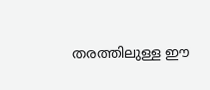തരത്തിലുള്ള ഈ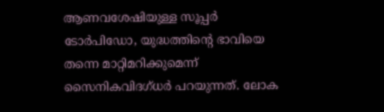ആണവശേഷിയുള്ള സൂപ്പർ ടോർപിഡോ, യുദ്ധത്തിന്റെ ഭാവിയെ തന്നെ മാറ്റിമറിക്കുമെന്ന് സൈനികവിദഗ്ധർ പറയുന്നത്. ലോക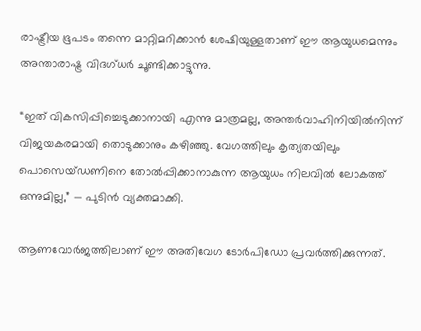രാഷ്ട്രീയ ഭൂപടം തന്നെ മാറ്റിമറിക്കാൻ ശേഷിയുള്ളതാണ് ഈ ആയുധമെന്നും അന്താരാഷ്ട്ര വിദഗ്ധർ ചൂണ്ടിക്കാട്ടുന്നു.

“ഇത് വികസിപ്പിച്ചെടുക്കാനായി എന്നു മാത്രമല്ല, അന്തർവാഹിനിയിൽനിന്ന് വിജയകരമായി തൊടുക്കാനും കഴിഞ്ഞു. വേഗത്തിലും കൃത്യതയിലും പൊസെയ്ഡണിനെ തോൽപ്പിക്കാനാകുന്ന ആയുധം നിലവിൽ ലോകത്ത് ഒന്നുമില്ല,” — പുടിൻ വ്യക്തമാക്കി.

ആണവോർജത്തിലാണ് ഈ അതിവേഗ ടോർപിഡോ പ്രവർത്തിക്കുന്നത്.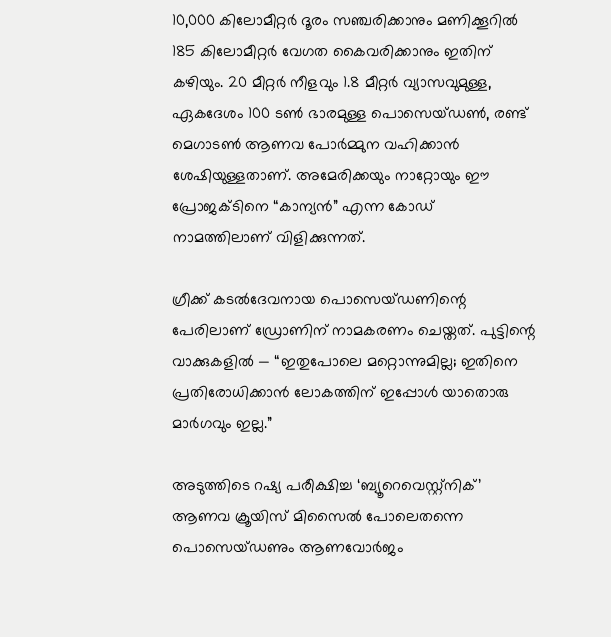10,000 കിലോമീറ്റർ ദൂരം സഞ്ചരിക്കാനും മണിക്കൂറിൽ 185 കിലോമീറ്റർ വേഗത കൈവരിക്കാനും ഇതിന് കഴിയും. 20 മീറ്റർ നീളവും 1.8 മീറ്റർ വ്യാസവുമുള്ള, ഏകദേശം 100 ടൺ ഭാരമുള്ള പൊസെയ്ഡൺ, രണ്ട് മെഗാടൺ ആണവ പോർമ്മുന വഹിക്കാൻ ശേഷിയുള്ളതാണ്. അമേരിക്കയും നാറ്റോയും ഈ പ്രോജക്ടിനെ “കാന്യൻ” എന്ന കോഡ് നാമത്തിലാണ് വിളിക്കുന്നത്.

ഗ്രീക്ക് കടൽദേവനായ പൊസെയ്ഡണിന്റെ പേരിലാണ് ഡ്രോണിന് നാമകരണം ചെയ്തത്. പുട്ടിന്റെ വാക്കുകളിൽ — “ഇതുപോലെ മറ്റൊന്നുമില്ല; ഇതിനെ പ്രതിരോധിക്കാൻ ലോകത്തിന് ഇപ്പോൾ യാതൊരു മാർഗവും ഇല്ല.”

അടുത്തിടെ റഷ്യ പരീക്ഷിച്ച ‘ബ്യൂറെവെസ്റ്റ്നിക്’ ആണവ ക്രൂയിസ് മിസൈൽ പോലെതന്നെ പൊസെയ്ഡണും ആണവോർജം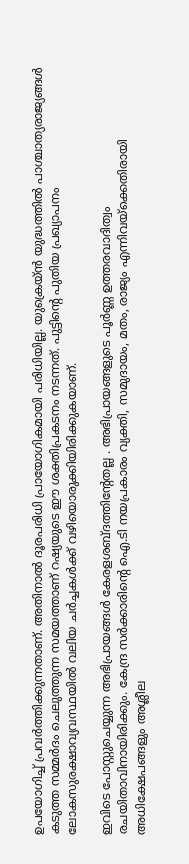ഉപയോഗിച്ച് പ്രവർത്തിക്കുന്നതാണ്. അതിനാൽ ദൂരപരിധി പ്രായോഗികമായി പരിധിയില്ല. യുക്രെയ്‌ൻ യുദ്ധത്തിൽ പാശ്ചാത്യരാജ്യങ്ങൾ കടുത്ത സമ്മർദം ചെലുത്തുന്ന സമയത്താണ് റഷ്യയുടെ ഈ ശക്തിപ്രകടനം നടന്നത്. പുട്ടിന്റെ പുതിയ പ്രഖ്യാപനം ലോകസുരക്ഷാവ്യവസ്ഥയിൽ വലിയ ചർച്ചകൾക്ക് വഴിയൊരുക്കിയിരിക്കുകയാണ്.

ഇവിടെ പോസ്റ്റുചെയ്യുന്ന അഭിപ്രായങ്ങള്‍ കേരളശബ്‌ദത്തിന്റേതല്ല . അഭിപ്രായങ്ങളുടെ പൂര്‍ണ്ണ ഉത്തരവാദിത്വം രചയിതാവിനായിരിക്കും. കേന്ദ്ര സർക്കാരിന്റെ ഐ.ടി നയപ്രകാരം വ്യക്തി, സമുദായം, മതം, രാജ്യം എന്നിവയ്ക്കെതിരായി അധിക്ഷേപങ്ങളും അശ്ലീല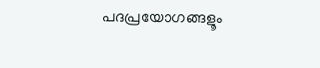പദപ്രയോഗങ്ങളൂം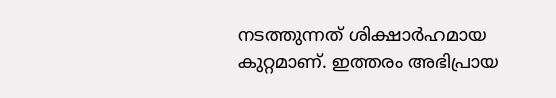നടത്തുന്നത് ശിക്ഷാര്‍ഹമായ കുറ്റമാണ്. ഇത്തരം അഭിപ്രായ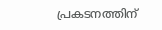പ്രകടനത്തിന്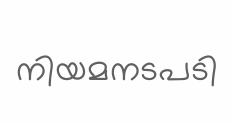നിയമനടപടി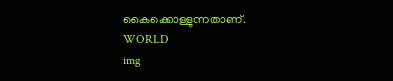കൈക്കൊള്ളുന്നതാണ്.
WORLD
img